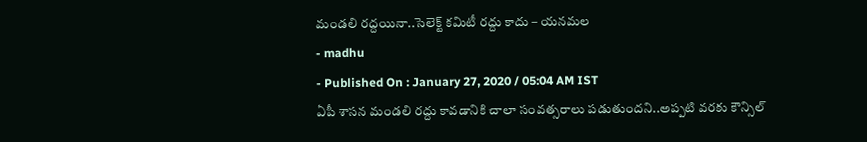మండలి రద్దయినా..సెలెక్ట్ కమిటీ రద్దు కాదు – యనమల
- madhu
- Published On : January 27, 2020 / 05:04 AM IST
ఏపీ శాసన మండలి రద్దు కావడానికి చాలా సంవత్సరాలు పడుతుందని..అప్పటి వరకు కౌన్సిల్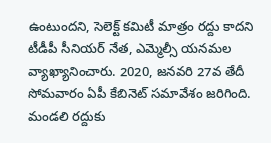ఉంటుందని, సెలెక్ట్ కమిటీ మాత్రం రద్దు కాదని టీడీపీ సీనియర్ నేత, ఎమ్మెల్సీ యనమల వ్యాఖ్యానించారు. 2020, జనవరి 27వ తేదీ సోమవారం ఏపీ కేబినెట్ సమావేశం జరిగింది. మండలి రద్దుకు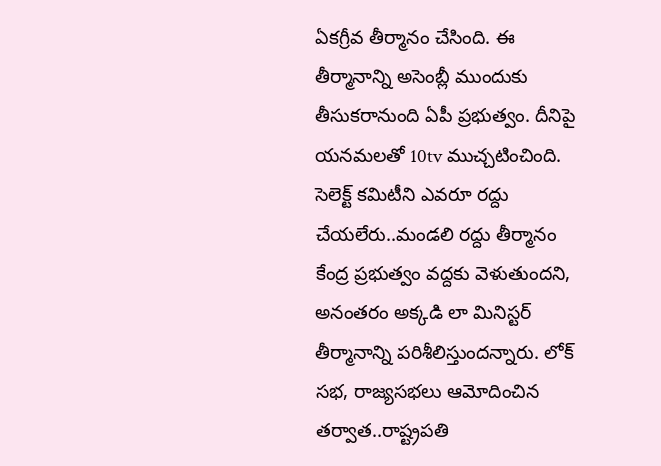ఏకగ్రీవ తీర్మానం చేసింది. ఈ తీర్మానాన్ని అసెంబ్లీ ముందుకు తీసుకరానుంది ఏపీ ప్రభుత్వం. దీనిపై యనమలతో 10tv ముచ్చటించింది.
సెలెక్ట్ కమిటీని ఎవరూ రద్దు చేయలేరు..మండలి రద్దు తీర్మానం కేంద్ర ప్రభుత్వం వద్దకు వెళుతుందని, అనంతరం అక్కడి లా మినిస్టర్ తీర్మానాన్ని పరిశీలిస్తుందన్నారు. లోక్ సభ, రాజ్యసభలు ఆమోదించిన తర్వాత..రాష్ట్రపతి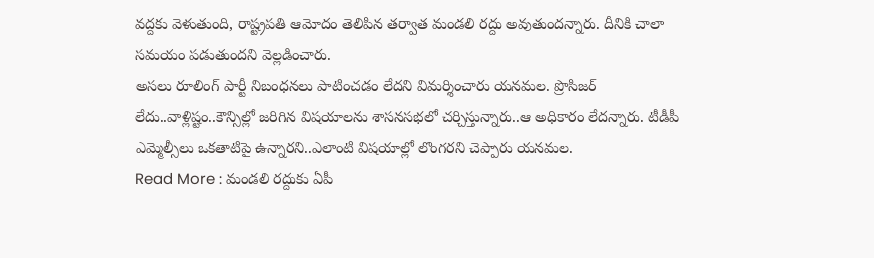వద్దకు వెళుతుంది, రాష్ట్రపతి ఆమోదం తెలిపిన తర్వాత మండలి రద్దు అవుతుందన్నారు. దీనికి చాలా సమయం పడుతుందని వెల్లడించారు.
అసలు రూలింగ్ పార్టీ నిబంధనలు పాటించడం లేదని విమర్శించారు యనమల. ప్రొసిజర్ లేదు..వాళ్లిష్టం..కౌన్సిల్లో జరిగిన విషయాలను శాసనసభలో చర్చిస్తున్నారు..ఆ అధికారం లేదన్నారు. టీడీపీ ఎమ్మెల్సీలు ఒకతాటిపై ఉన్నారని..ఎలాంటి విషయాల్లో లొంగరని చెప్పారు యనమల.
Read More : మండలి రద్దుకు ఏపీ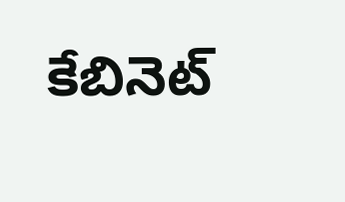కేబినెట్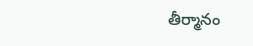తీర్మానం